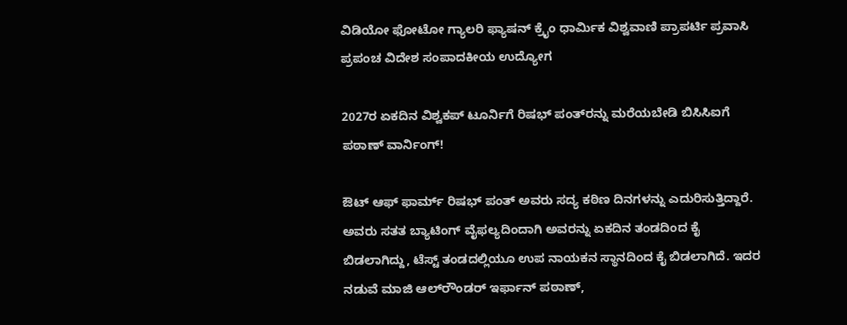ವಿಡಿಯೋ ಫೋಟೋ ಗ್ಯಾಲರಿ ಫ್ಯಾಷನ್ ಕ್ರೈಂ ಧಾರ್ಮಿಕ ವಿಶ್ವವಾಣಿ ಪ್ರಾಪರ್ಟಿ ಪ್ರವಾಸಿ ಪ್ರಪಂಚ ವಿದೇಶ ಸಂಪಾದಕೀಯ ಉದ್ಯೋಗ

2027ರ ಏಕದಿನ ವಿಶ್ವಕಪ್‌ ಟೂರ್ನಿಗೆ ರಿಷಭ್‌ ಪಂತ್‌ರನ್ನು ಮರೆಯಬೇಡಿ ಬಿಸಿಸಿಐಗೆ ಪಠಾಣ್‌ ವಾರ್ನಿಂಗ್‌!

ಔಟ್‌ ಆಫ್‌ ಫಾರ್ಮ್‌ ರಿಷಭ್‌ ಪಂತ್‌ ಅವರು ಸದ್ಯ ಕಠಿಣ ದಿನಗಳನ್ನು ಎದುರಿಸುತ್ತಿದ್ದಾರೆ. ಅವರು ಸತತ ಬ್ಯಾಟಿಂಗ್‌ ವೈಫಲ್ಯದಿಂದಾಗಿ ಅವರನ್ನು ಏಕದಿನ ತಂಡದಿಂದ ಕೈ ಬಿಡಲಾಗಿದ್ದು, ಟೆಸ್ಟ್‌ ತಂಡದಲ್ಲಿಯೂ ಉಪ ನಾಯಕನ ಸ್ಥಾನದಿಂದ ಕೈ ಬಿಡಲಾಗಿದೆ. ಇದರ ನಡುವೆ ಮಾಜಿ ಆಲ್‌ರೌಂಡರ್‌ ಇರ್ಫಾನ್‌ ಪಠಾಣ್‌,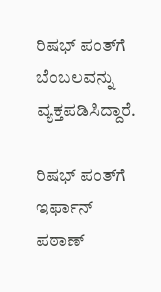ರಿಷಭ್‌ ಪಂತ್‌ಗೆ ಬೆಂಬಲವನ್ನು ವ್ಯಕ್ತಪಡಿಸಿದ್ದಾರೆ.

ರಿಷಭ್‌ ಪಂತ್‌ಗೆ ಇರ್ಫಾನ್‌ ಪಠಾಣ್‌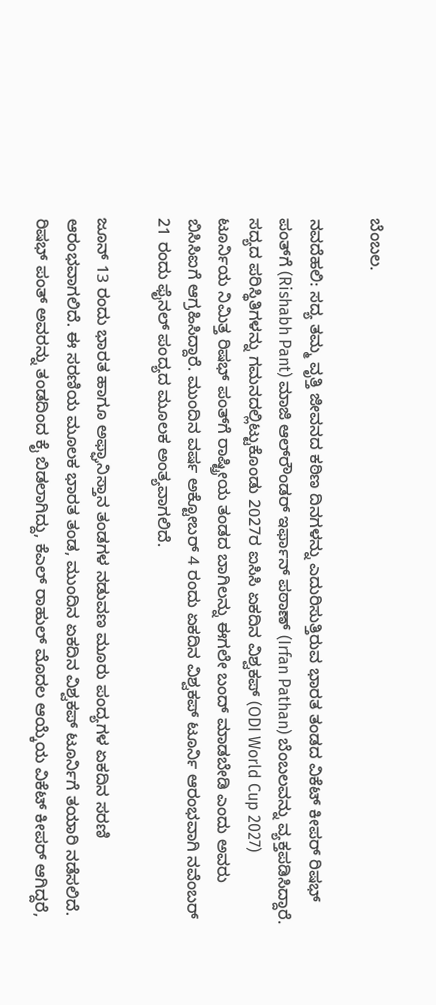ಬೆಂಬಲ.

ನವದೆಹಲಿ: ಸದ್ಯ ತಮ್ಮ ವೃತ್ತಿ ಜೀವನದ ಕಠಿಣ ದಿನಗಳನ್ನು ಎದುರಿಸುತ್ತಿರುವ ಭಾರತ ತಂಡದ ವಿಕೆಟ್‌ ಕೀಪರ್‌ ರಿಷಭ್‌ ಪಂತ್‌ಗೆ (Rishabh Pant) ಮಾಜಿ ಆಲ್‌ರೌಂಡರ್‌ ಇರ್ಫಾನ್‌ ಪಠಾಣ್‌ (Irfan Pathan) ಬೆಂಬಲವನ್ನು ವ್ಯಕ್ತಪಡಿಸಿದ್ದಾರೆ. ಸದ್ಯದ ಪರಿಸ್ಥಿತಿಗಳನ್ನು ಗಮನದಲ್ಲಿಟ್ಟುಕೊಂಡು 2027ರ ಐಸಿಸಿ ಏಕದಿನ ವಿಶ್ವಕಪ್‌ (ODI World Cup 2027) ಟೂರ್ನಿಯ ನಿಮಿತ್ತ ರಿಷಭ್‌ ಪಂತ್‌ಗೆ ರಾಷ್ಟ್ರೀಯ ತಂಡದ ಬಾಗಿಲನ್ನು ಈಗಲೇ ಬಂದ್‌ ಮಾಡಬೇಡಿ ಎಂದು ಅವರು ಬಿಸಿಸಿಐಗೆ ಆಗ್ರಹಿಸಿದ್ದಾರೆ. ಮುಂದಿನ ವರ್ಷ ಅಕ್ಟೋಬರ್‌ 4 ರಂದು ಏಕದಿನ ವಿಶ್ವಕಪ್‌ ಟೂರ್ನಿ ಆರಂಭವಾಗಿ ನವೆಂಬರ್‌ 21 ರಂದು ಫೈನಲ್‌ ಪಂದ್ಯದ ಮೂಲಕ ಅಂತ್ಯವಾಗಲಿದೆ.

ಜೂನ್‌ 13 ರಂದು ಭಾರತ ಹಾಗೂ ಅಫ್ಘಾನಿಸ್ತಾನ ತಂಡಗಳ ನಡುವಣ ಮೂರು ಪಂದ್ಯಗಳ ಏಕದಿನ ಸರಣಿ ಆರಂಭವಾಗಲಿದೆ. ಈ ಸರಣಿಯ ಮೂಲಕ ಭಾರತ ತಂಡ, ಮುಂದಿನ ಏಕದಿನ ವಿಶ್ವಕಪ್‌ ಟೂರ್ನಿಗೆ ತಯಾರಿ ನಡೆಸಲಿದೆ. ರಿಷಭ್‌ ಪಂತ್‌ ಅವರನ್ನು ತಂಡದಿಂದ ಕೈ ಬಿಡಲಾಗಿದ್ದು, ಕೆಎಲ್‌ ರಾಹುಲ್‌ ಮೊದಲ ಆಯ್ಕೆಯ ವಿಕೆಟ್‌ ಕೀಪರ್‌ ಆಗಿದ್ದರೆ,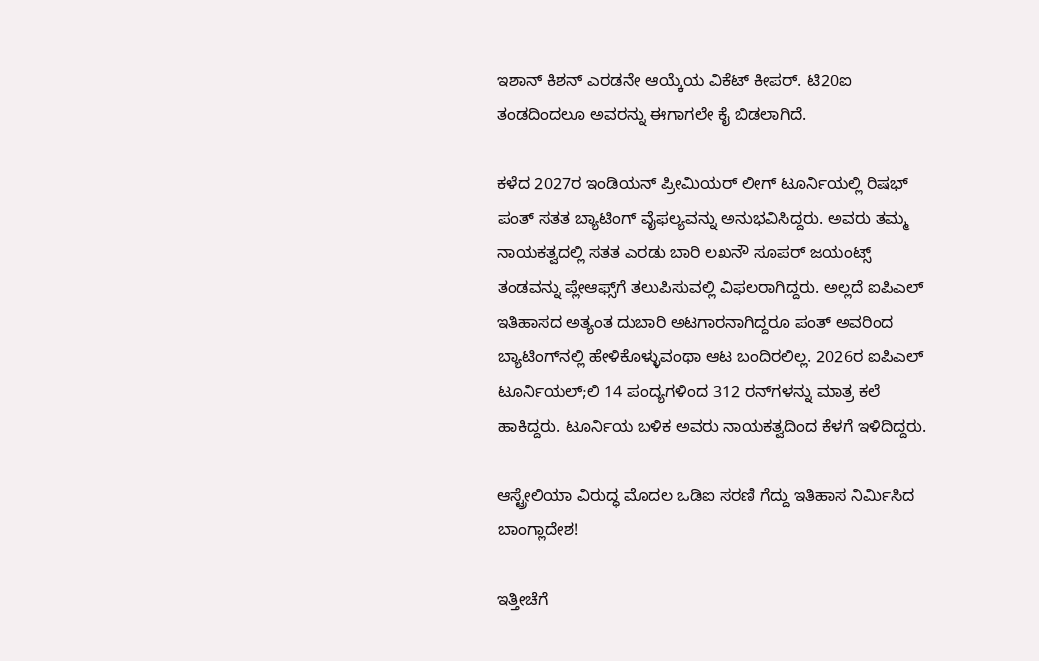ಇಶಾನ್‌ ಕಿಶನ್‌ ಎರಡನೇ ಆಯ್ಕೆಯ ವಿಕೆಟ್‌ ಕೀಪರ್‌. ಟಿ20ಐ ತಂಡದಿಂದಲೂ ಅವರನ್ನು ಈಗಾಗಲೇ ಕೈ ಬಿಡಲಾಗಿದೆ.

ಕಳೆದ 2027ರ ಇಂಡಿಯನ್‌ ಪ್ರೀಮಿಯರ್‌ ಲೀಗ್‌ ಟೂರ್ನಿಯಲ್ಲಿ ರಿಷಭ್‌ ಪಂತ್‌ ಸತತ ಬ್ಯಾಟಿಂಗ್‌ ವೈಫಲ್ಯವನ್ನು ಅನುಭವಿಸಿದ್ದರು. ಅವರು ತಮ್ಮ ನಾಯಕತ್ವದಲ್ಲಿ ಸತತ ಎರಡು ಬಾರಿ ಲಖನೌ ಸೂಪರ್‌ ಜಯಂಟ್ಸ್‌ ತಂಡವನ್ನು ಪ್ಲೇಆಫ್ಸ್‌ಗೆ ತಲುಪಿಸುವಲ್ಲಿ ವಿಫಲರಾಗಿದ್ದರು. ಅಲ್ಲದೆ ಐಪಿಎಲ್‌ ಇತಿಹಾಸದ ಅತ್ಯಂತ ದುಬಾರಿ ಅಟಗಾರನಾಗಿದ್ದರೂ ಪಂತ್‌ ಅವರಿಂದ ಬ್ಯಾಟಿಂಗ್‌ನಲ್ಲಿ ಹೇಳಿಕೊಳ್ಳುವಂಥಾ ಆಟ ಬಂದಿರಲಿಲ್ಲ. 2026ರ ಐಪಿಎಲ್‌ ಟೂರ್ನಿಯಲ್;ಲಿ 14 ಪಂದ್ಯಗಳಿಂದ 312 ರನ್‌ಗಳನ್ನು ಮಾತ್ರ ಕಲೆ ಹಾಕಿದ್ದರು. ಟೂರ್ನಿಯ ಬಳಿಕ ಅವರು ನಾಯಕತ್ವದಿಂದ ಕೆಳಗೆ ಇಳಿದಿದ್ದರು.

ಆಸ್ಟ್ರೇಲಿಯಾ ವಿರುದ್ಧ ಮೊದಲ ಒಡಿಐ ಸರಣಿ ಗೆದ್ದು ಇತಿಹಾಸ ನಿರ್ಮಿಸಿದ ಬಾಂಗ್ಲಾದೇಶ!

ಇತ್ತೀಚೆಗೆ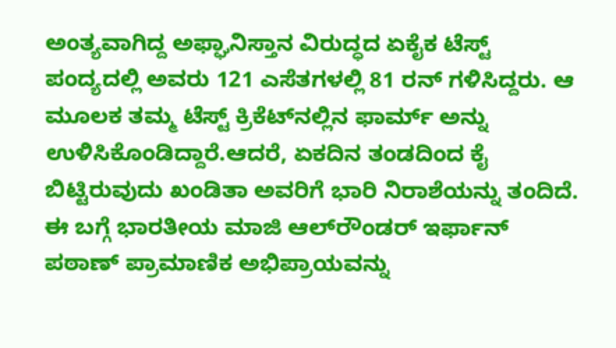ಅಂತ್ಯವಾಗಿದ್ದ ಅಫ್ಘಾನಿಸ್ತಾನ ವಿರುದ್ಧದ ಏಕೈಕ ಟೆಸ್ಟ್‌ ಪಂದ್ಯದಲ್ಲಿ ಅವರು 121 ಎಸೆತಗಳಲ್ಲಿ 81 ರನ್‌ ಗಳಿಸಿದ್ದರು. ಆ ಮೂಲಕ ತಮ್ಮ ಟೆಸ್ಟ್‌ ಕ್ರಿಕೆಟ್‌ನಲ್ಲಿನ ಫಾರ್ಮ್‌ ಅನ್ನು ಉಳಿಸಿಕೊಂಡಿದ್ದಾರೆ.ಆದರೆ, ಏಕದಿನ ತಂಡದಿಂದ ಕೈ ಬಿಟ್ಟಿರುವುದು ಖಂಡಿತಾ ಅವರಿಗೆ ಭಾರಿ ನಿರಾಶೆಯನ್ನು ತಂದಿದೆ. ಈ ಬಗ್ಗೆ ಭಾರತೀಯ ಮಾಜಿ ಆಲ್‌ರೌಂಡರ್‌ ಇರ್ಫಾನ್‌ ಪಠಾಣ್‌ ಪ್ರಾಮಾಣಿಕ ಅಭಿಪ್ರಾಯವನ್ನು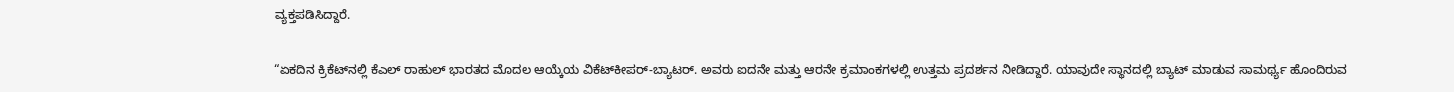ವ್ಯಕ್ತಪಡಿಸಿದ್ದಾರೆ.

“ಏಕದಿನ ಕ್ರಿಕೆಟ್‌ನಲ್ಲಿ ಕೆಎಲ್‌ ರಾಹುಲ್‌ ಭಾರತದ ಮೊದಲ ಆಯ್ಕೆಯ ವಿಕೆಟ್‌ಕೀಪರ್-ಬ್ಯಾಟರ್. ಅವರು ಐದನೇ ಮತ್ತು ಆರನೇ ಕ್ರಮಾಂಕಗಳಲ್ಲಿ ಉತ್ತಮ ಪ್ರದರ್ಶನ ನೀಡಿದ್ದಾರೆ. ಯಾವುದೇ ಸ್ಥಾನದಲ್ಲಿ ಬ್ಯಾಟ್‌ ಮಾಡುವ ಸಾಮರ್ಥ್ಯ ಹೊಂದಿರುವ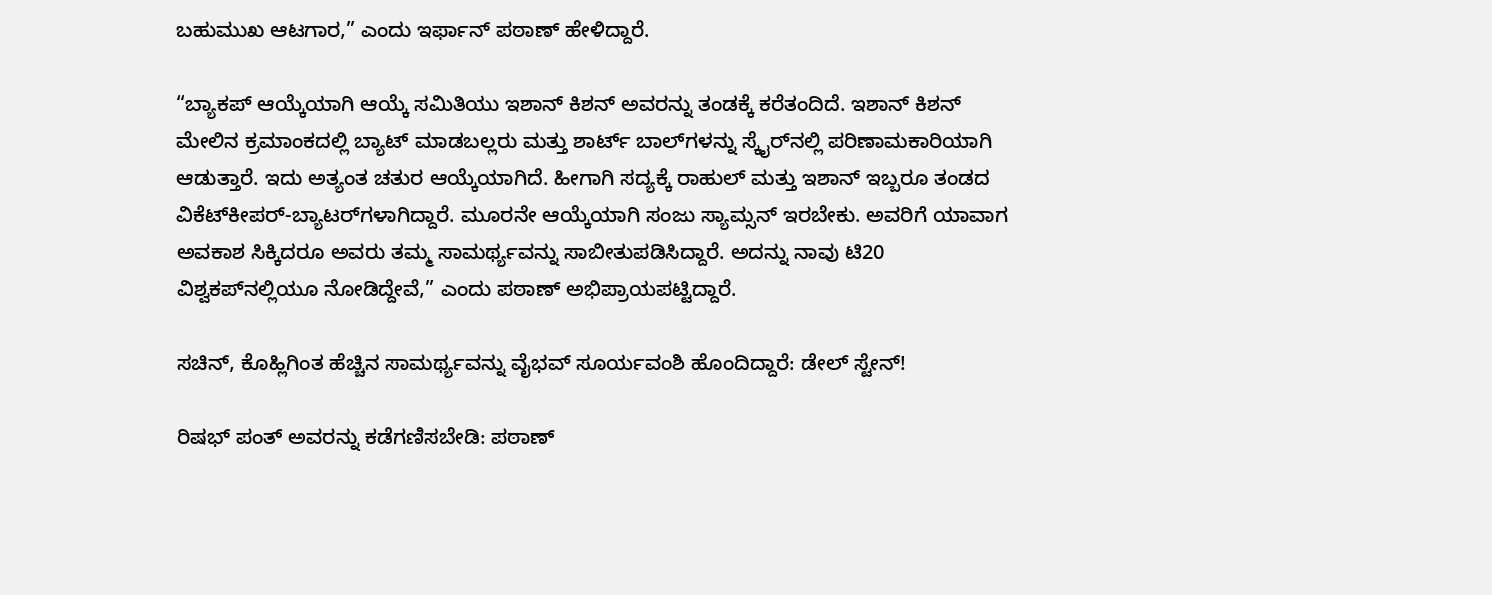ಬಹುಮುಖ ಆಟಗಾರ,” ಎಂದು ಇರ್ಫಾನ್‌ ಪಠಾಣ್‌ ಹೇಳಿದ್ದಾರೆ.

“ಬ್ಯಾಕಪ್ ಆಯ್ಕೆಯಾಗಿ ಆಯ್ಕೆ ಸಮಿತಿಯು ಇಶಾನ್‌ ಕಿಶನ್‌ ಅವರನ್ನು ತಂಡಕ್ಕೆ ಕರೆತಂದಿದೆ. ಇಶಾನ್ ಕಿಶನ್‌ ಮೇಲಿನ ಕ್ರಮಾಂಕದಲ್ಲಿ ಬ್ಯಾಟ್‌ ಮಾಡಬಲ್ಲರು ಮತ್ತು ಶಾರ್ಟ್ ಬಾಲ್‌ಗಳನ್ನು ಸ್ಕೈರ್‌ನಲ್ಲಿ ಪರಿಣಾಮಕಾರಿಯಾಗಿ ಆಡುತ್ತಾರೆ. ಇದು ಅತ್ಯಂತ ಚತುರ ಆಯ್ಕೆಯಾಗಿದೆ. ಹೀಗಾಗಿ ಸದ್ಯಕ್ಕೆ ರಾಹುಲ್ ಮತ್ತು ಇಶಾನ್ ಇಬ್ಬರೂ ತಂಡದ ವಿಕೆಟ್‌ಕೀಪರ್-ಬ್ಯಾಟರ್‌ಗಳಾಗಿದ್ದಾರೆ. ಮೂರನೇ ಆಯ್ಕೆಯಾಗಿ ಸಂಜು ಸ್ಯಾಮ್ಸನ್‌ ಇರಬೇಕು. ಅವರಿಗೆ ಯಾವಾಗ ಅವಕಾಶ ಸಿಕ್ಕಿದರೂ ಅವರು ತಮ್ಮ ಸಾಮರ್ಥ್ಯವನ್ನು ಸಾಬೀತುಪಡಿಸಿದ್ದಾರೆ. ಅದನ್ನು ನಾವು ಟಿ20 ವಿಶ್ವಕಪ್‌ನಲ್ಲಿಯೂ ನೋಡಿದ್ದೇವೆ,” ಎಂದು ಪಠಾಣ್ ಅಭಿಪ್ರಾಯಪಟ್ಟಿದ್ದಾರೆ.

ಸಚಿನ್‌, ಕೊಹ್ಲಿಗಿಂತ ಹೆಚ್ಚಿನ ಸಾಮರ್ಥ್ಯವನ್ನು ವೈಭವ್‌ ಸೂರ್ಯವಂಶಿ ಹೊಂದಿದ್ದಾರೆ: ಡೇಲ್‌ ಸ್ಟೇನ್‌!

ರಿಷಭ್‌ ಪಂತ್‌ ಅವರನ್ನು ಕಡೆಗಣಿಸಬೇಡಿ: ಪಠಾಣ್‌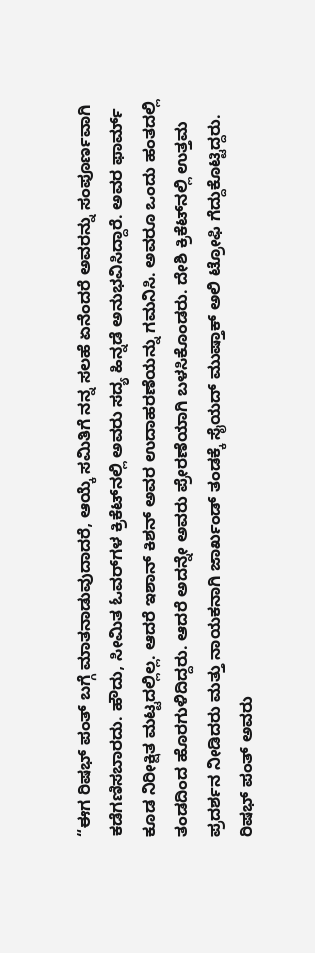“ಈಗ ರಿಷಭ್‌ ಪಂತ್‌ ಬಗ್ಗೆ ಮಾತನಾಡುವುದಾದರೆ, ಆಯ್ಕೆ ಸಮಿತಿಗೆ ನನ್ನ ಸಲಹೆ ಏನೆಂದರೆ ಅವರನ್ನು ಸಂಪೂರ್ಣವಾಗಿ ಕಡೆಗಣಿಸಬಾರದು. ಹೌದು, ಸೀಮಿತ ಓವರ್‌ಗಳ ಕ್ರಿಕೆಟ್‌ನಲ್ಲಿ ಅವರು ಸದ್ಯ ಹಿನ್ನಡೆ ಅನುಭವಿಸಿದ್ದಾರೆ. ಅವರ ಫಾರ್ಮ್ ಕೂಡ ನಿರೀಕ್ಷಿತ ಮಟ್ಟದಲ್ಲಿಲ್ಲ. ಆದರೆ ಇಶಾನ್‌ ಕಿಶನ್‌ ಅವರ ಉದಾಹರಣೆಯನ್ನು ಗಮನಿಸಿ. ಅವರೂ ಒಂದು ಹಂತದಲ್ಲಿ ತಂಡದಿಂದ ಹೊರಗುಳಿದಿದ್ದರು. ಆದರೆ ಅದನ್ನೇ ಅವರು ಪ್ರೇರಣೆಯಾಗಿ ಬಳಸಿಕೊಂಡರು. ದೇಶಿ ಕ್ರಿಕೆಟ್‌ನಲ್ಲಿ ಉತ್ತಮ ಪ್ರದರ್ಶನ ನೀಡಿದರು ಮತ್ತು ನಾಯಕನಾಗಿ ಜಾರ್ಖಂಡ್‌ ತಂಡಕ್ಕೆ ಸೈಯದ್‌ ಮುಷ್ತಾಕ್‌ ಅಲಿ ಟ್ರೋಫಿ ಗೆದ್ದುಕೊಟ್ಟಿದ್ದರು. ರಿಷಭ್ ಪಂತ್ ಅವರು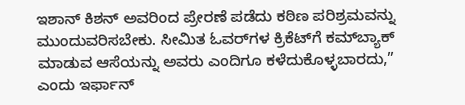ಇಶಾನ್ ಕಿಶನ್ ಅವರಿಂದ ಪ್ರೇರಣೆ ಪಡೆದು ಕಠಿಣ ಪರಿಶ್ರಮವನ್ನು ಮುಂದುವರಿಸಬೇಕು. ಸೀಮಿತ ಓವರ್‌ಗಳ ಕ್ರಿಕೆಟ್‌ಗೆ ಕಮ್‌ಬ್ಯಾಕ್‌ ಮಾಡುವ ಆಸೆಯನ್ನು ಅವರು ಎಂದಿಗೂ ಕಳೆದುಕೊಳ್ಳಬಾರದು,” ಎಂದು ಇರ್ಫಾನ್‌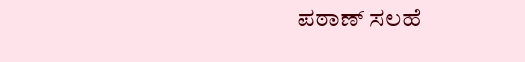ಪಠಾಣ್‌ ಸಲಹೆ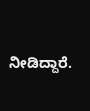ನೀಡಿದ್ದಾರೆ.